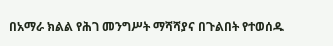በአማራ ክልል የሕገ መንግሥት ማሻሻያና በጉልበት የተወሰዱ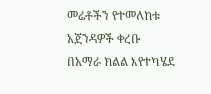መሬቶችን የተመለከቱ አጀንዳዎች ቀረቡ
በአማራ ክልል እየተካሄደ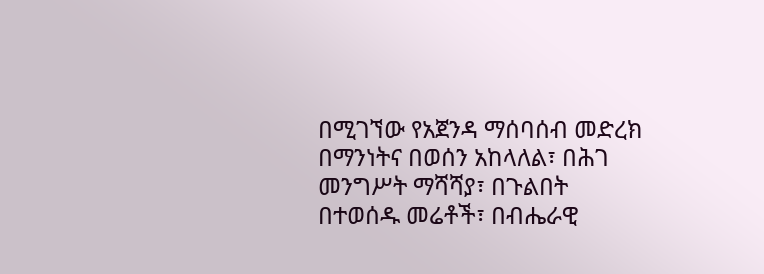በሚገኘው የአጀንዳ ማሰባሰብ መድረክ በማንነትና በወሰን አከላለል፣ በሕገ መንግሥት ማሻሻያ፣ በጉልበት በተወሰዱ መሬቶች፣ በብሔራዊ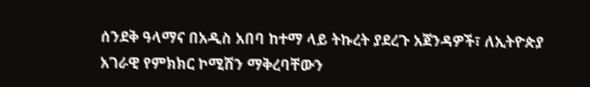ሰንደቅ ዓላማና በአዲስ አበባ ከተማ ላይ ትኩረት ያደረጉ አጀንዳዎች፣ ለኢትዮጵያ አገራዊ የምክክር ኮሚሽን ማቅረባቸውን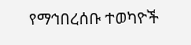የማኅበረሰቡ ተወካዮች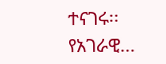ተናገሩ፡፡ የአገራዊ...